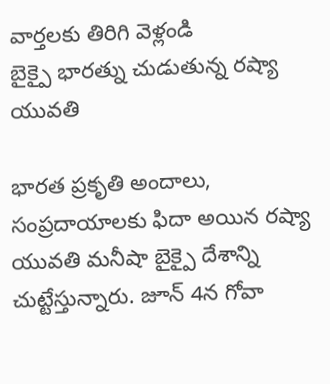వార్తలకు తిరిగి వెళ్లండి
బైక్పై భారత్ను చుడుతున్న రష్యా యువతి

భారత ప్రకృతి అందాలు, సంప్రదాయాలకు ఫిదా అయిన రష్యా యువతి మనీషా బైక్పై దేశాన్ని చుట్టేస్తున్నారు. జూన్ 4న గోవా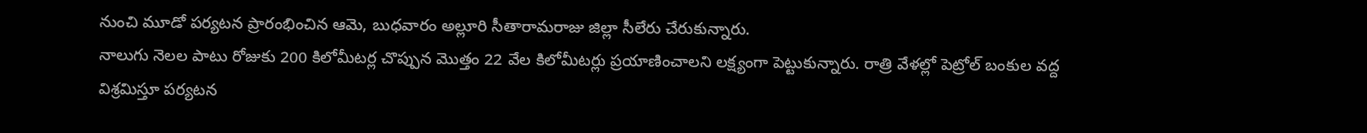నుంచి మూడో పర్యటన ప్రారంభించిన ఆమె, బుధవారం అల్లూరి సీతారామరాజు జిల్లా సీలేరు చేరుకున్నారు.
నాలుగు నెలల పాటు రోజుకు 200 కిలోమీటర్ల చొప్పున మొత్తం 22 వేల కిలోమీటర్లు ప్రయాణించాలని లక్ష్యంగా పెట్టుకున్నారు. రాత్రి వేళల్లో పెట్రోల్ బంకుల వద్ద విశ్రమిస్తూ పర్యటన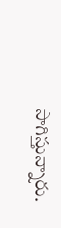సాగిస్తున్నారు.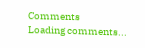Comments
Loading comments...